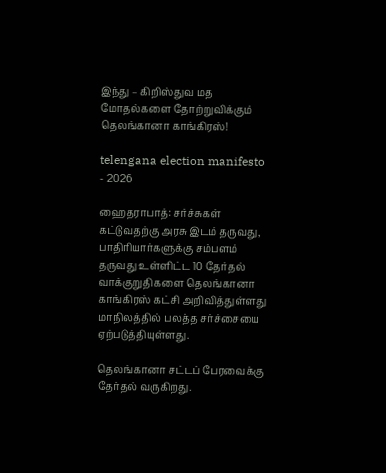இந்து – கிறிஸ்துவ மத மோதல்களை தோற்றுவிக்கும் தெலங்கானா காங்கிரஸ்!

telengana election manifesto - 2026

ஹைதராபாத்: சர்ச்சுகள் கட்டுவதற்கு அரசு இடம் தருவது, பாதிரியார்களுக்கு சம்பளம் தருவது உள்ளிட்ட 10 தேர்தல் வாக்குறுதிகளை தெலங்கானா காங்கிரஸ் கட்சி அறிவித்துள்ளது மாநிலத்தில் பலத்த சர்ச்சையை ஏற்படுத்தியுள்ளது.

தெலங்கானா சட்டப் பேரவைக்கு தேர்தல் வருகிறது.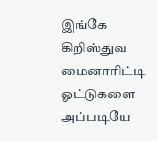இங்கே கிறிஸ்துவ மைனாரிட்டி ஓட்டுகளை அப்படியே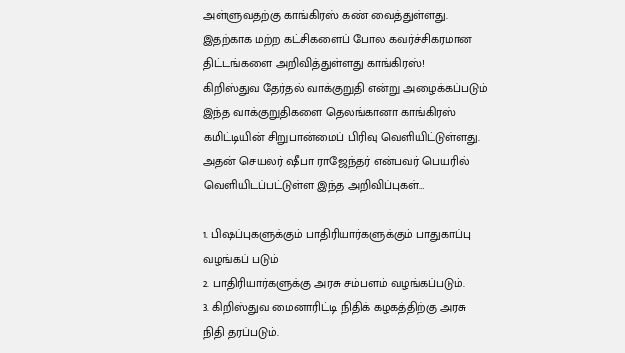அள்ளுவதற்கு காங்கிரஸ் கண் வைத்துள்ளது. இதற்காக மற்ற கட்சிகளைப் போல கவர்ச்சிகரமான திட்டங்களை அறிவித்துள்ளது காங்கிரஸ்!
கிறிஸ்துவ தேர்தல் வாக்குறுதி என்று அழைக்கப்படும் இந்த வாக்குறுதிகளை தெலங்கானா காங்கிரஸ் கமிட்டியின் சிறுபான்மைப் பிரிவு வெளியிட்டுள்ளது. அதன் செயலர் ஷீபா ராஜேந்தர் என்பவர் பெயரில் வெளியிடப்பட்டுள்ள இந்த அறிவிப்புகள்…

1. பிஷப்புகளுக்கும் பாதிரியார்களுக்கும் பாதுகாப்பு வழங்கப் படும்
2. பாதிரியார்களுக்கு அரசு சம்பளம் வழங்கப்படும்.
3. கிறிஸ்துவ மைனாரிட்டி நிதிக் கழகத்திற்கு அரசு நிதி தரப்படும்.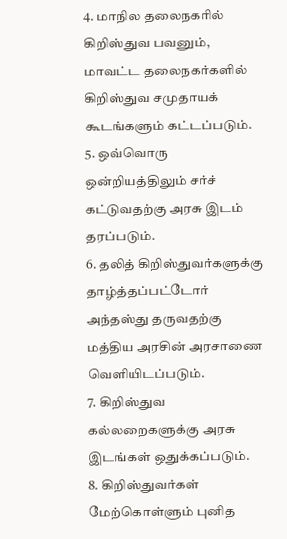4. மாநில தலைநகரில் கிறிஸ்துவ பவனும், மாவட்ட தலைநகர்களில் கிறிஸ்துவ சமுதாயக் கூடங்களும் கட்டப்படும்.
5. ஒவ்வொரு ஒன்றியத்திலும் சர்ச் கட்டுவதற்கு அரசு இடம் தரப்படும்.
6. தலித் கிறிஸ்துவர்களுக்கு தாழ்த்தப்பட்டோர் அந்தஸ்து தருவதற்கு மத்திய அரசின் அரசாணை வெளியிடப்படும்.
7. கிறிஸ்துவ கல்லறைகளுக்கு அரசு இடங்கள் ஒதுக்கப்படும்.
8. கிறிஸ்துவர்கள் மேற்கொள்ளும் புனித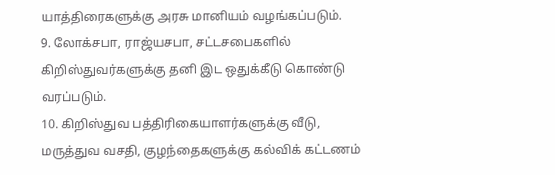யாத்திரைகளுக்கு அரசு மானியம் வழங்கப்படும்.
9. லோக்சபா, ராஜ்யசபா, சட்டசபைகளில் கிறிஸ்துவர்களுக்கு தனி இட ஒதுக்கீடு கொண்டு வரப்படும்.
10. கிறிஸ்துவ பத்திரிகையாளர்களுக்கு வீடு, மருத்துவ வசதி, குழந்தைகளுக்கு கல்விக் கட்டணம்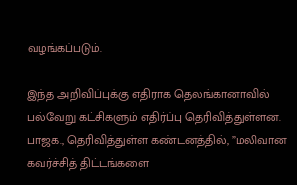வழங்கப்படும்.

இந்த அறிவிப்புக்கு எதிராக தெலங்கானாவில் பல்வேறு கட்சிகளும் எதிர்ப்பு தெரிவித்துள்ளன. பாஜக., தெரிவித்துள்ள கண்டனத்தில், ”மலிவான கவர்ச்சித் திட்டங்களை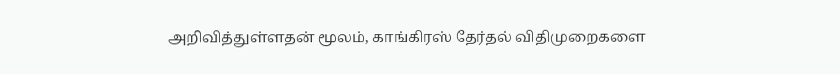அறிவித்துள்ளதன் மூலம், காங்கிரஸ் தேர்தல் விதிமுறைகளை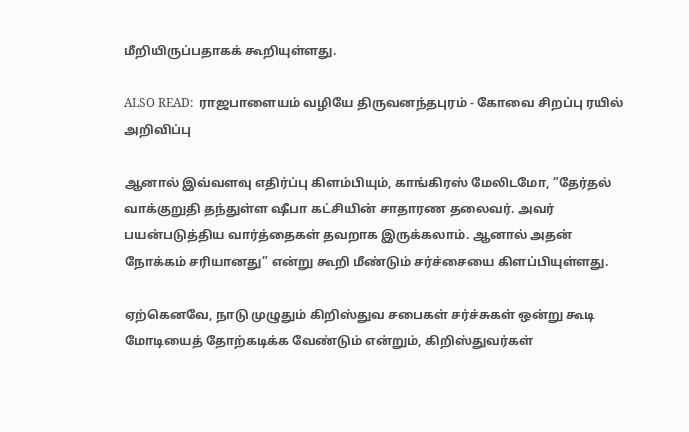மீறியிருப்பதாகக் கூறியுள்ளது.

ALSO READ:  ராஜபாளையம் வழியே திருவனந்தபுரம் - கோவை சிறப்பு ரயில் அறிவிப்பு

ஆனால் இவ்வளவு எதிர்ப்பு கிளம்பியும், காங்கிரஸ் மேலிடமோ, ”தேர்தல் வாக்குறுதி தந்துள்ள ஷீபா கட்சியின் சாதாரண தலைவர். அவர் பயன்படுத்திய வார்த்தைகள் தவறாக இருக்கலாம். ஆனால் அதன் நோக்கம் சரியானது” என்று கூறி மீண்டும் சர்ச்சையை கிளப்பியுள்ளது.

ஏற்கெனவே, நாடு முழுதும் கிறிஸ்துவ சபைகள் சர்ச்சுகள் ஒன்று கூடி மோடியைத் தோற்கடிக்க வேண்டும் என்றும், கிறிஸ்துவர்கள்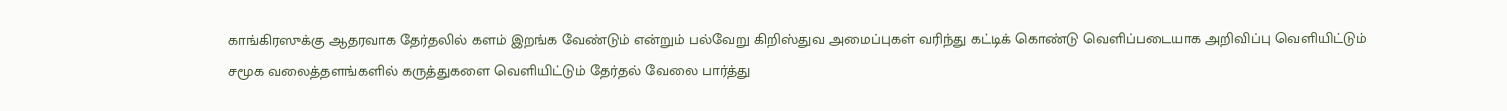காங்கிரஸுக்கு ஆதரவாக தேர்தலில் களம் இறங்க வேண்டும் என்றும் பல்வேறு கிறிஸ்துவ அமைப்புகள் வரிந்து கட்டிக் கொண்டு வெளிப்படையாக அறிவிப்பு வெளியிட்டும் சமூக வலைத்தளங்களில் கருத்துகளை வெளியிட்டும் தேர்தல் வேலை பார்த்து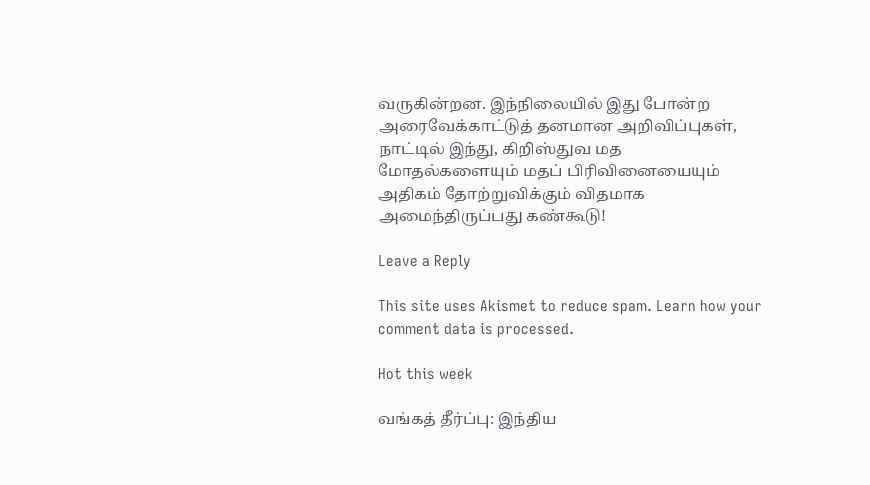வருகின்றன. இந்நிலையில் இது போன்ற அரைவேக்காட்டுத் தனமான அறிவிப்புகள், நாட்டில் இந்து, கிறிஸ்துவ மத மோதல்களையும் மதப் பிரிவினையையும் அதிகம் தோற்றுவிக்கும் விதமாக அமைந்திருப்பது கண்கூடு!

Leave a Reply

This site uses Akismet to reduce spam. Learn how your comment data is processed.

Hot this week

வங்கத் தீர்ப்பு: இந்திய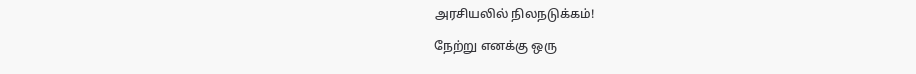அரசியலில் நிலநடுக்கம்!

நேற்று எனக்கு ஒரு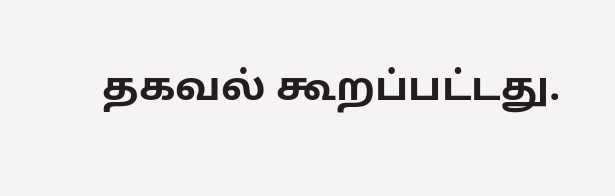தகவல் கூறப்பட்டது.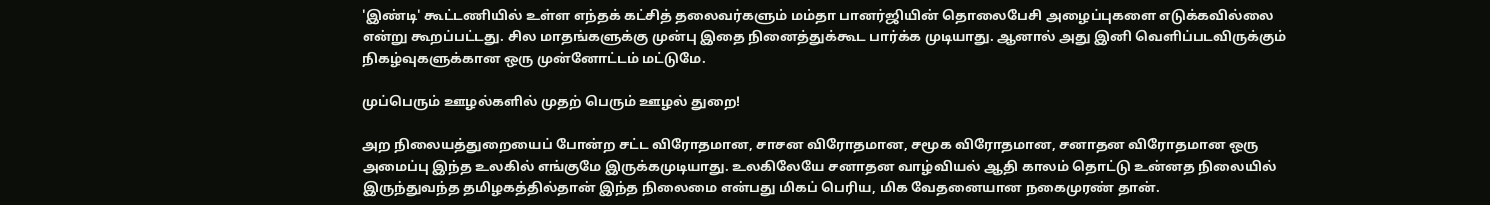'இண்டி' கூட்டணியில் உள்ள எந்தக் கட்சித் தலைவர்களும் மம்தா பானர்ஜியின் தொலைபேசி அழைப்புகளை எடுக்கவில்லை என்று கூறப்பட்டது. சில மாதங்களுக்கு முன்பு இதை நினைத்துக்கூட பார்க்க முடியாது. ஆனால் அது இனி வெளிப்படவிருக்கும் நிகழ்வுகளுக்கான ஒரு முன்னோட்டம் மட்டுமே.

முப்பெரும் ஊழல்களில் முதற் பெரும் ஊழல் துறை!

அற நிலையத்துறையைப் போன்ற சட்ட விரோதமான, சாசன விரோதமான, சமூக விரோதமான, சனாதன விரோதமான ஒரு அமைப்பு இந்த உலகில் எங்குமே இருக்கமுடியாது. உலகிலேயே சனாதன வாழ்வியல் ஆதி காலம் தொட்டு உன்னத நிலையில் இருந்துவந்த தமிழகத்தில்தான் இந்த நிலைமை என்பது மிகப் பெரிய, மிக வேதனையான நகைமுரண் தான்.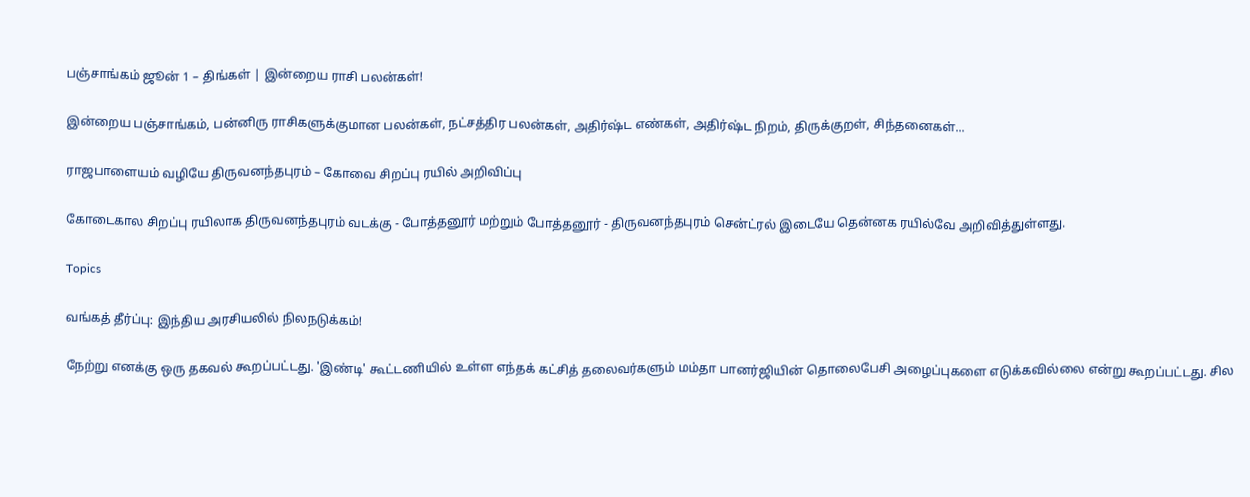பஞ்சாங்கம் ஜூன் 1 – திங்கள் | இன்றைய ராசி பலன்கள்!

இன்றைய பஞ்சாங்கம், பன்னிரு ராசிகளுக்குமான பலன்கள், நட்சத்திர பலன்கள், அதிர்ஷ்ட எண்கள், அதிர்ஷ்ட நிறம், திருக்குறள், சிந்தனைகள்...

ராஜபாளையம் வழியே திருவனந்தபுரம் – கோவை சிறப்பு ரயில் அறிவிப்பு

கோடைகால சிறப்பு ரயிலாக திருவனந்தபுரம் வடக்கு - போத்தனூர் மற்றும் போத்தனூர் - திருவனந்தபுரம் சென்ட்ரல் இடையே தென்னக ரயில்வே அறிவித்துள்ளது.

Topics

வங்கத் தீர்ப்பு: இந்திய அரசியலில் நிலநடுக்கம்!

நேற்று எனக்கு ஒரு தகவல் கூறப்பட்டது. 'இண்டி' கூட்டணியில் உள்ள எந்தக் கட்சித் தலைவர்களும் மம்தா பானர்ஜியின் தொலைபேசி அழைப்புகளை எடுக்கவில்லை என்று கூறப்பட்டது. சில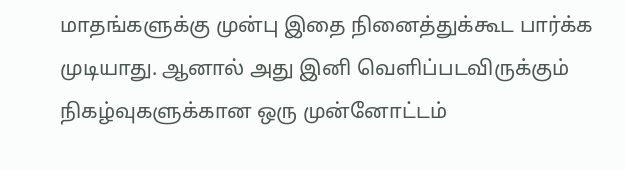மாதங்களுக்கு முன்பு இதை நினைத்துக்கூட பார்க்க முடியாது. ஆனால் அது இனி வெளிப்படவிருக்கும் நிகழ்வுகளுக்கான ஒரு முன்னோட்டம்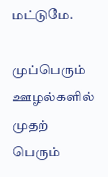மட்டுமே.

முப்பெரும் ஊழல்களில் முதற் பெரும்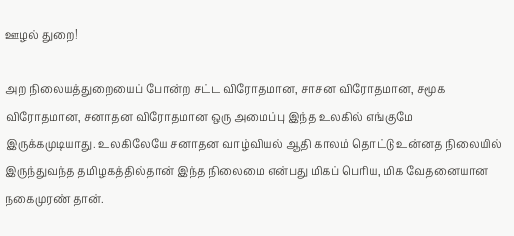ஊழல் துறை!

அற நிலையத்துறையைப் போன்ற சட்ட விரோதமான, சாசன விரோதமான, சமூக விரோதமான, சனாதன விரோதமான ஒரு அமைப்பு இந்த உலகில் எங்குமே இருக்கமுடியாது. உலகிலேயே சனாதன வாழ்வியல் ஆதி காலம் தொட்டு உன்னத நிலையில் இருந்துவந்த தமிழகத்தில்தான் இந்த நிலைமை என்பது மிகப் பெரிய, மிக வேதனையான நகைமுரண் தான்.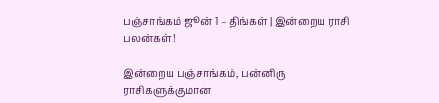பஞ்சாங்கம் ஜூன் 1 – திங்கள் | இன்றைய ராசி பலன்கள்!

இன்றைய பஞ்சாங்கம், பன்னிரு ராசிகளுக்குமான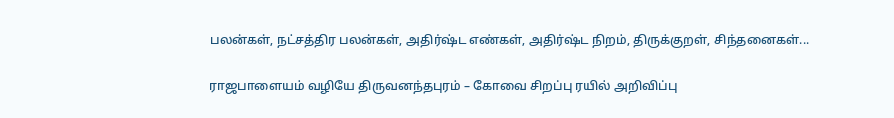பலன்கள், நட்சத்திர பலன்கள், அதிர்ஷ்ட எண்கள், அதிர்ஷ்ட நிறம், திருக்குறள், சிந்தனைகள்...

ராஜபாளையம் வழியே திருவனந்தபுரம் – கோவை சிறப்பு ரயில் அறிவிப்பு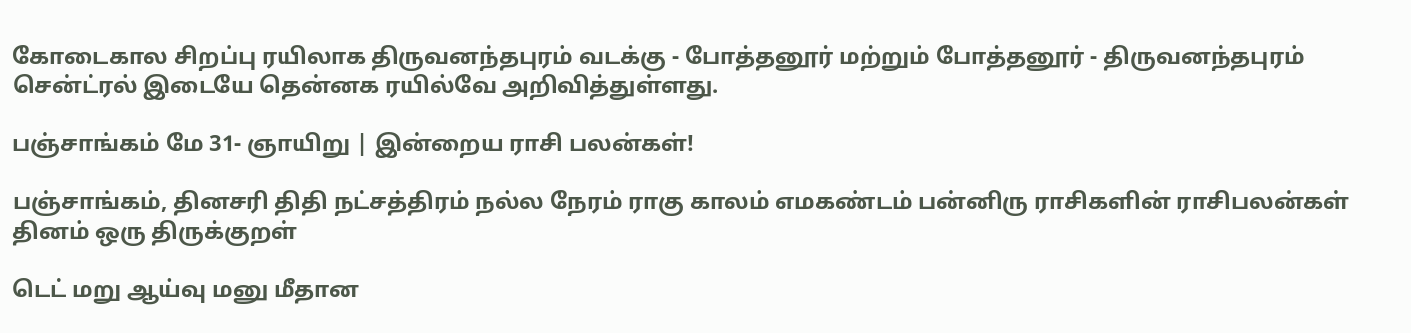கோடைகால சிறப்பு ரயிலாக திருவனந்தபுரம் வடக்கு - போத்தனூர் மற்றும் போத்தனூர் - திருவனந்தபுரம் சென்ட்ரல் இடையே தென்னக ரயில்வே அறிவித்துள்ளது.

பஞ்சாங்கம் மே 31- ஞாயிறு | இன்றைய ராசி பலன்கள்!

பஞ்சாங்கம், தினசரி திதி நட்சத்திரம் நல்ல நேரம் ராகு காலம் எமகண்டம் பன்னிரு ராசிகளின் ராசிபலன்கள் தினம் ஒரு திருக்குறள்

டெட் மறு ஆய்வு மனு மீதான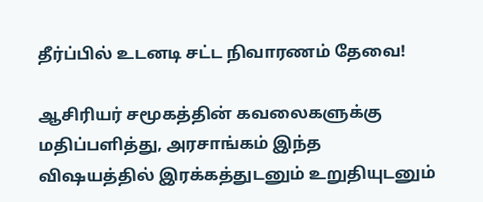தீர்ப்பில் உடனடி சட்ட நிவாரணம் தேவை!

ஆசிரியர் சமூகத்தின் கவலைகளுக்கு மதிப்பளித்து, அரசாங்கம் இந்த விஷயத்தில் இரக்கத்துடனும் உறுதியுடனும்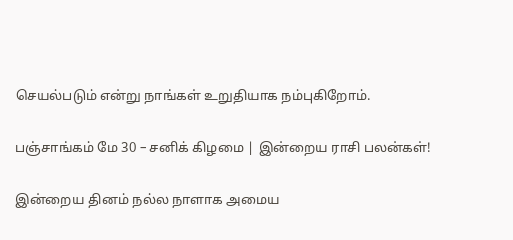செயல்படும் என்று நாங்கள் உறுதியாக நம்புகிறோம்.

பஞ்சாங்கம் மே 30 – சனிக் கிழமை | இன்றைய ராசி பலன்கள்!

இன்றைய தினம் நல்ல நாளாக அமைய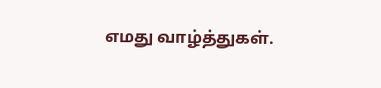எமது வாழ்த்துகள்.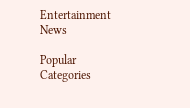Entertainment News

Popular Categories